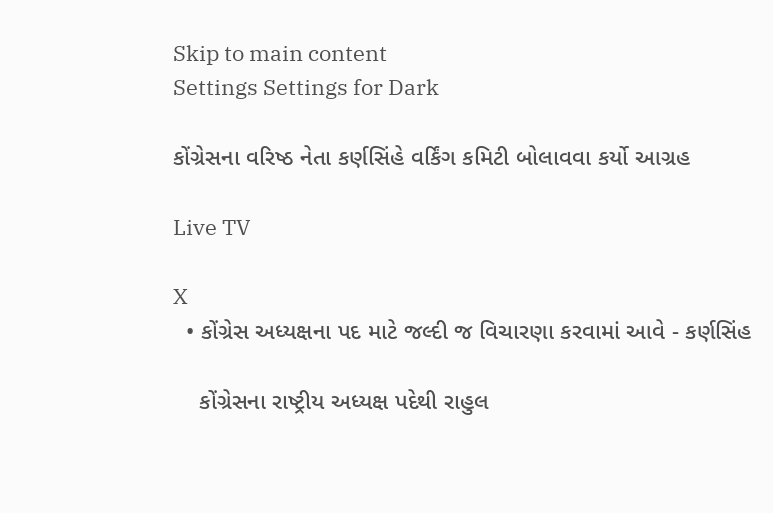Skip to main content
Settings Settings for Dark

કોંગ્રેસના વરિષ્ઠ નેતા કર્ણસિંહે વર્કિંગ કમિટી બોલાવવા કર્યો આગ્રહ

Live TV

X
  • કોંગ્રેસ અધ્યક્ષના પદ માટે જલ્દી જ વિચારણા કરવામાં આવે - કર્ણસિંહ

    કોંગ્રેસના રાષ્ટ્રીય અધ્યક્ષ પદેથી રાહુલ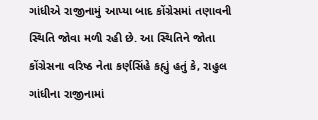ગાંધીએ રાજીનામું આપ્યા બાદ કોંગ્રેસમાં તણાવની સ્થિતિ જોવા મળી રહી છે. આ સ્થિતિને જોતા કોંગ્રેસના વરિષ્ઠ નેતા કર્ણસિંહે કહ્યું હતું કે, રાહુલ ગાંધીના રાજીનામાં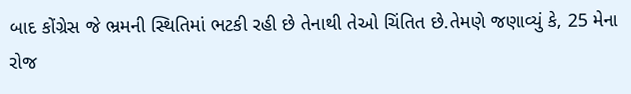બાદ કોંગ્રેસ જે ભ્રમની સ્થિતિમાં ભટકી રહી છે તેનાથી તેઓ ચિંતિત છે.તેમણે જણાવ્યું કે, 25 મેના રોજ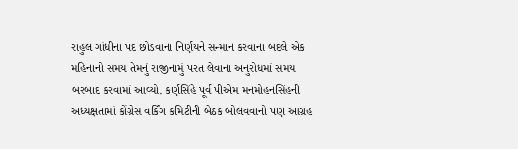રાહુલ ગાંધીના પદ છોડવાના નિર્ણયને સન્માન કરવાના બદલે એક મહિનાનો સમય તેમનું રાજીનામું પરત લેવાના અનુરોધમાં સમય બરબાદ કરવામાં આવ્યો. કર્ણસિંહે પૂર્વ પીએમ મનમોહનસિંહની અધ્યક્ષતામાં કોંગ્રેસ વર્કિંગ કમિટીની બેઠક બોલવવાનો પણ આગ્રહ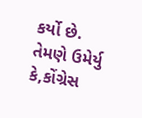કર્યો છે. તેમણે ઉમેર્યુ કે,કોંગ્રેસ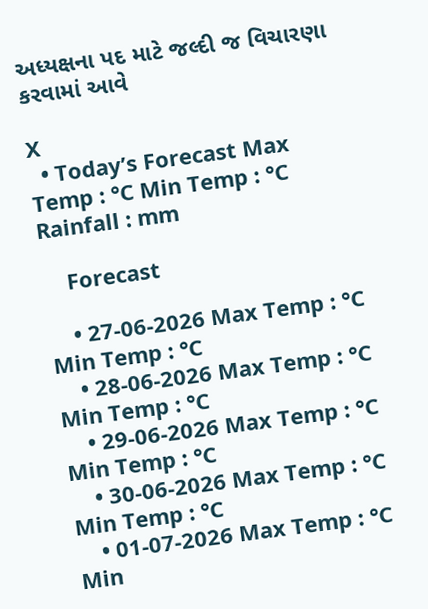અધ્યક્ષના પદ માટે જલ્દી જ વિચારણા કરવામાં આવે

X
  • Today’s Forecast Max Temp : °C Min Temp : °C Rainfall : mm

    Forecast

    • 27-06-2026 Max Temp : °C Min Temp : °C
    • 28-06-2026 Max Temp : °C Min Temp : °C
    • 29-06-2026 Max Temp : °C Min Temp : °C
    • 30-06-2026 Max Temp : °C Min Temp : °C
    • 01-07-2026 Max Temp : °C Min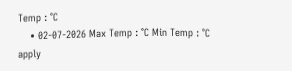Temp : °C
    • 02-07-2026 Max Temp : °C Min Temp : °C
apply